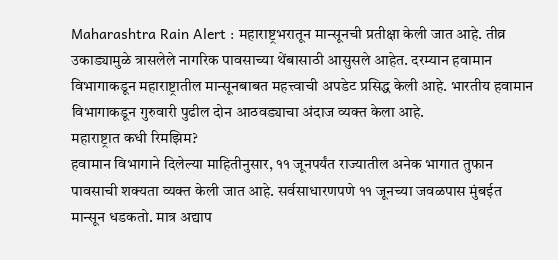Maharashtra Rain Alert : महाराष्ट्रभरातून मान्सूनची प्रतीक्षा केली जात आहे. तीव्र उकाड्यामुळे त्रासलेले नागरिक पावसाच्या थेंबासाठी आसुसले आहेत. दरम्यान हवामान विभागाकडून महाराष्ट्रातील मान्सूनबाबत महत्त्वाची अपडेट प्रसिद्ध केली आहे. भारतीय हवामान विभागाकडून गुरुवारी पुढील दोन आठवड्याचा अंदाज व्यक्त केला आहे.
महाराष्ट्रात कधी रिमझिम?
हवामान विभागाने दिलेल्या माहितीनुसार, ११ जूनपर्यंत राज्यातील अनेक भागात तुफान पावसाची शक्यता व्यक्त केली जात आहे. सर्वसाधारणपणे ११ जूनच्या जवळपास मुंबईत मान्सून धडकतो. मात्र अद्याप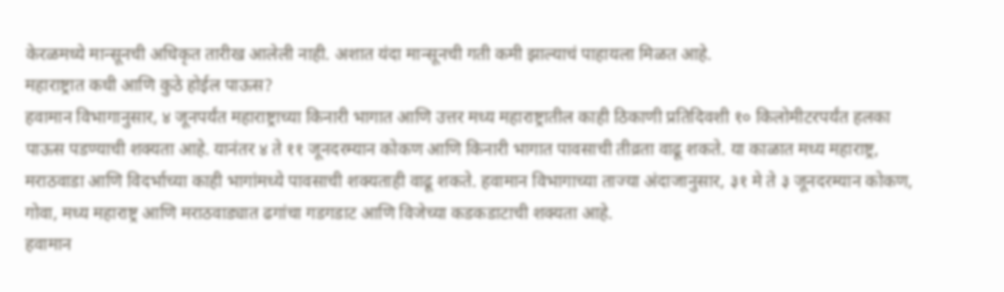केरळमध्ये मान्सूनची अधिकृत तारीख आलेली नाही. अशात यंदा मान्सूनची गती कमी झाल्याचं पाहायला मिळत आहे.
महाराष्ट्रात कधी आणि कुठे होईल पाऊस?
हवामान विभागानुसार, ४ जूनपर्यंत महाराष्ट्राच्या किनारी भागात आणि उत्तर मध्य महाराष्ट्रातील काही ठिकाणी प्रतिदिवशी १० किलोमीटरपर्यंत हलका पाऊस पडण्याची शक्यता आहे. यानंतर ४ ते ११ जूनदरम्यान कोकण आणि किनारी भागात पावसाची तीव्रता वाढू शकते. या काळात मध्य महाराष्ट्र, मराठवाडा आणि विदर्भाच्या काही भागांमध्ये पावसाची शक्यताही वाढू शकते. हवामान विभागाच्या ताज्या अंदाजानुसार, ३१ मे ते ३ जूनदरम्यान कोकण, गोवा, मध्य महाराष्ट्र आणि मराठवाड्यात ढगांचा गडगडाट आणि विजेच्या कडकडाटाची शक्यता आहे.
हवामान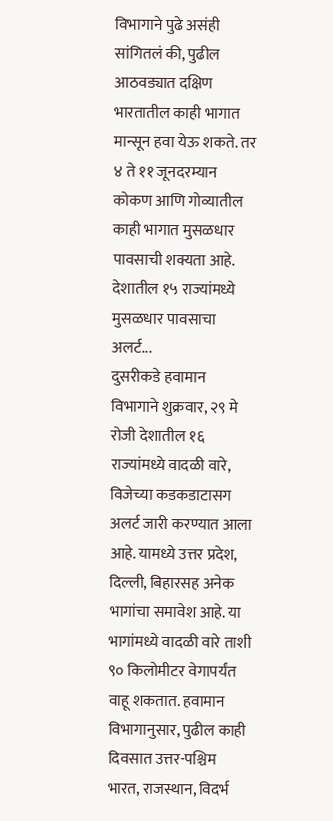विभागाने पुढे असंही सांगितलं की, पुढील आठवड्यात दक्षिण भारतातील काही भागात मान्सून हवा येऊ शकते. तर ४ ते ११ जूनदरम्यान कोकण आणि गोव्यातील काही भागात मुसळधार पावसाची शक्यता आहे.
देशातील १५ राज्यांमध्ये मुसळधार पावसाचा अलर्ट...
दुसरीकडे हवामान विभागाने शुक्रवार, २९ मे रोजी देशातील १६ राज्यांमध्ये वादळी वारे, विजेच्या कडकडाटासग अलर्ट जारी करण्यात आला आहे. यामध्ये उत्तर प्रदेश, दिल्ली, बिहारसह अनेक भागांचा समावेश आहे. या भागांमध्ये वादळी वारे ताशी ९० किलोमीटर वेगापर्यंत वाहू शकतात. हवामान विभागानुसार, पुढील काही दिवसात उत्तर-पश्चिम भारत, राजस्थान, विदर्भ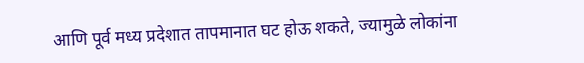आणि पूर्व मध्य प्रदेशात तापमानात घट होऊ शकते, ज्यामुळे लोकांना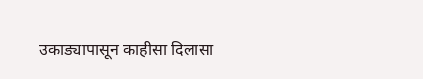उकाड्यापासून काहीसा दिलासा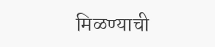मिळण्याची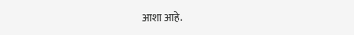आशा आहे.